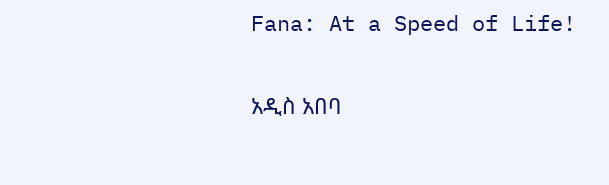Fana: At a Speed of Life!

አዲስ አበባ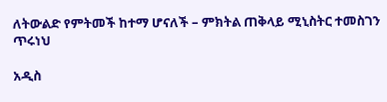ለትውልድ የምትመች ከተማ ሆናለች – ምክትል ጠቅላይ ሚኒስትር ተመስገን ጥሩነህ

አዲስ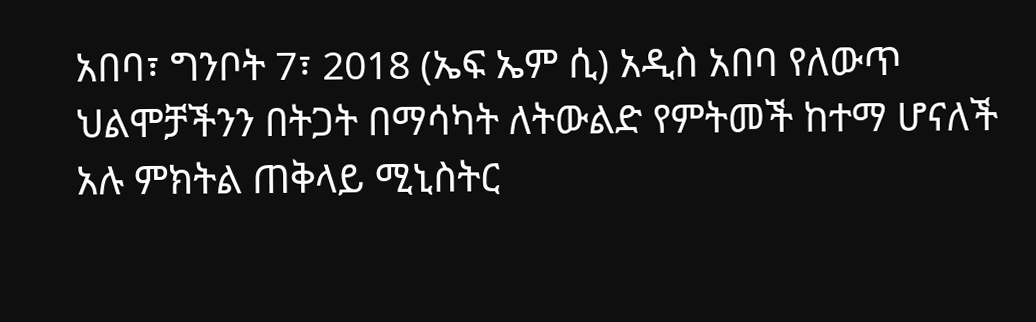አበባ፣ ግንቦት 7፣ 2018 (ኤፍ ኤም ሲ) አዲስ አበባ የለውጥ ህልሞቻችንን በትጋት በማሳካት ለትውልድ የምትመች ከተማ ሆናለች አሉ ምክትል ጠቅላይ ሚኒስትር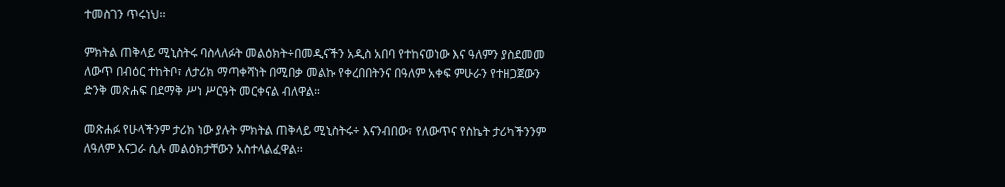ተመስገን ጥሩነህ፡፡

ምክትል ጠቅላይ ሚኒስትሩ ባስላለፉት መልዕክት÷በመዲናችን አዲስ አበባ የተከናወነው እና ዓለምን ያስደመመ ለውጥ በብዕር ተከትቦ፣ ለታሪክ ማጣቀሻነት በሚበቃ መልኩ የቀረበበትንና በዓለም አቀፍ ምሁራን የተዘጋጀውን ድንቅ መጽሐፍ በደማቅ ሥነ ሥርዓት መርቀናል ብለዋል።

መጽሐፉ የሁላችንም ታሪክ ነው ያሉት ምክትል ጠቅላይ ሚኒስትሩ÷ እናንብበው፣ የለውጥና የስኬት ታሪካችንንም ለዓለም እናጋራ ሲሉ መልዕክታቸውን አስተላልፈዋል፡፡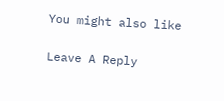You might also like

Leave A Reply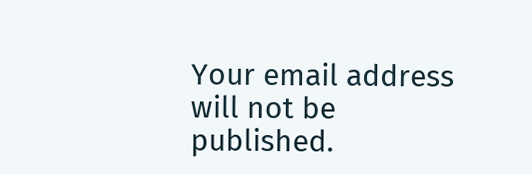Your email address will not be published.